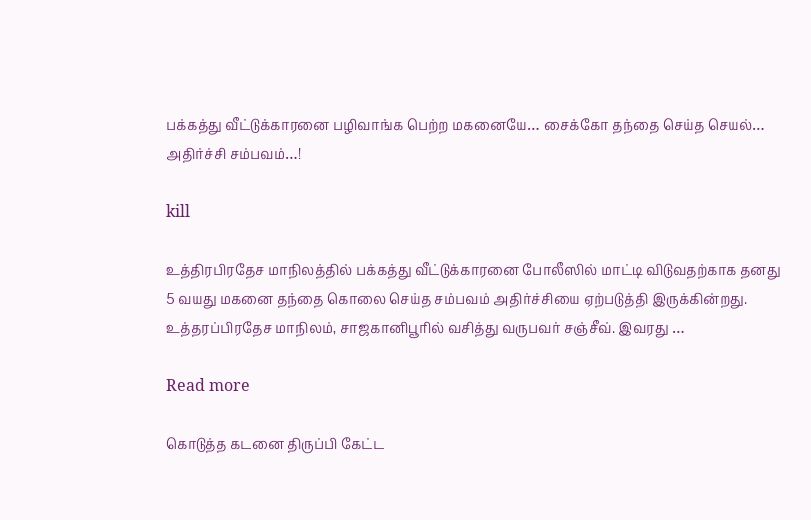பக்கத்து வீட்டுக்காரனை பழிவாங்க பெற்ற மகனையே… சைக்கோ தந்தை செய்த செயல்… அதிர்ச்சி சம்பவம்…!

kill

உத்திரபிரதேச மாநிலத்தில் பக்கத்து வீட்டுக்காரனை போலீஸில் மாட்டி விடுவதற்காக தனது 5 வயது மகனை தந்தை கொலை செய்த சம்பவம் அதிர்ச்சியை ஏற்படுத்தி இருக்கின்றது. உத்தரப்பிரதேச மாநிலம், சாஜகானிபூரில் வசித்து வருபவர் சஞ்சீவ். இவரது …

Read more

கொடுத்த கடனை திருப்பி கேட்ட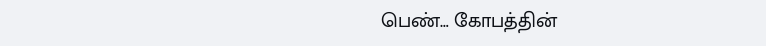பெண்… கோபத்தின்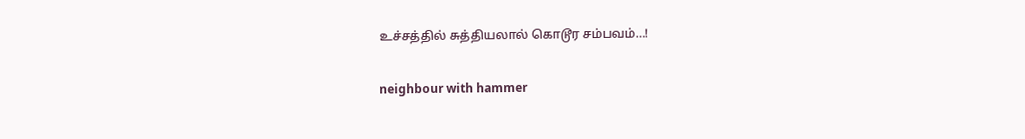உச்சத்தில் சுத்தியலால் கொடூர சம்பவம்…!

neighbour with hammer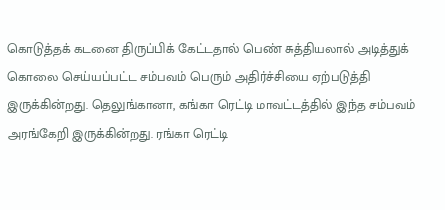கொடுத்தக் கடனை திருப்பிக் கேட்டதால் பெண் சுத்தியலால் அடித்துக் கொலை செய்யப்பட்ட சம்பவம் பெரும் அதிர்ச்சியை ஏற்படுத்தி இருக்கின்றது. தெலுங்கானா, கங்கா ரெட்டி மாவட்டத்தில் இந்த சம்பவம் அரங்கேறி இருக்கின்றது. ரங்கா ரெட்டி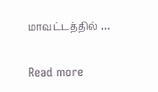மாவட்டத்தில் …

Read more